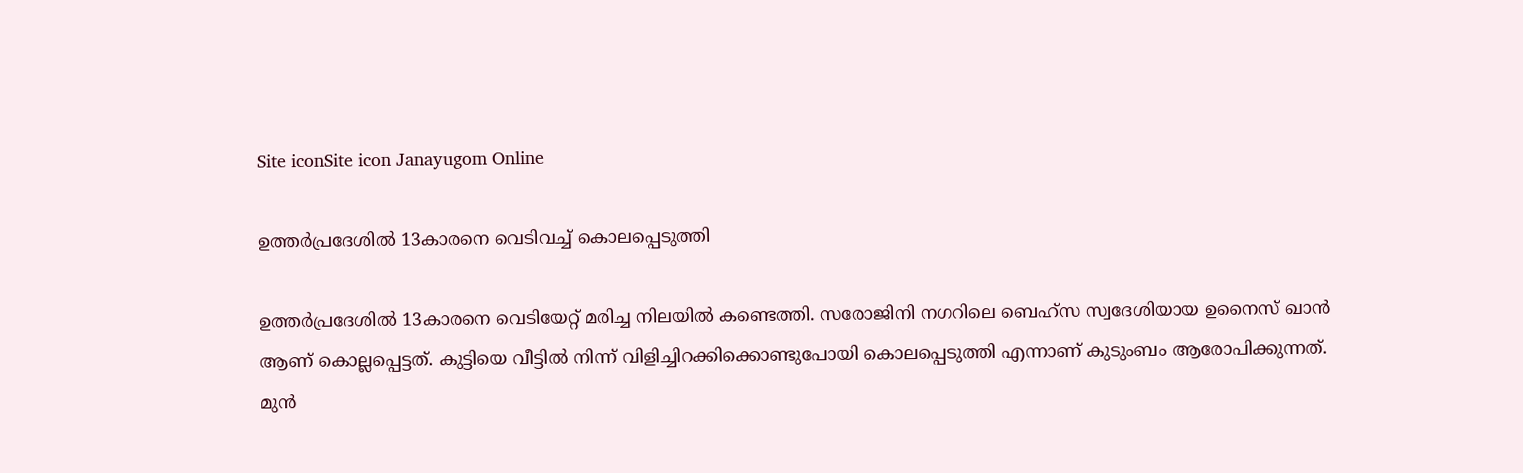Site iconSite icon Janayugom Online

ഉത്തര്‍പ്രദേശില്‍ 13കാരനെ വെടിവച്ച് കൊലപ്പെടുത്തി

ഉത്തര്‍പ്രദേശില്‍ 13കാരനെ വെടിയേറ്റ് മരിച്ച നിലയില്‍ കണ്ടെത്തി. സരോജിനി നഗറിലെ ബെഹ്‌സ സ്വദേശിയായ ഉനൈസ് ഖാൻ ആണ് കൊല്ലപ്പെട്ടത്. കുട്ടിയെ വീട്ടിൽ നിന്ന് വിളിച്ചിറക്കിക്കൊണ്ടുപോയി കൊലപ്പെടുത്തി എന്നാണ് കുടുംബം ആരോപിക്കുന്നത്. മുൻ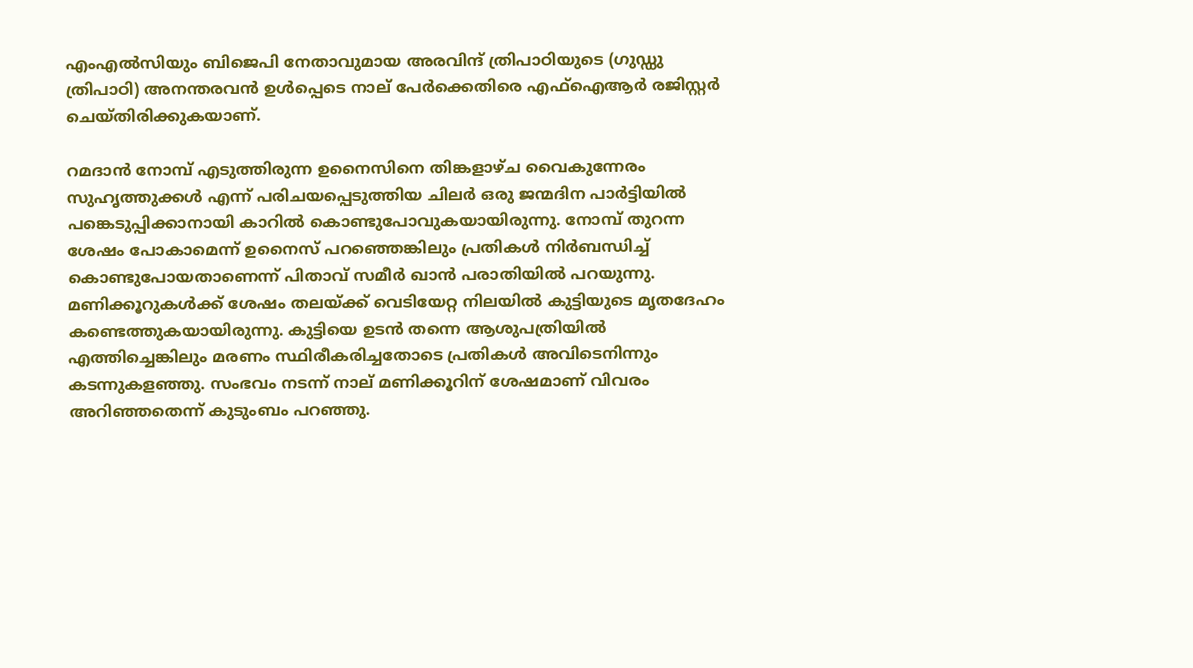എംഎൽസിയും ബിജെപി നേതാവുമായ അരവിന്ദ് ത്രിപാഠിയുടെ (ഗുഡ്ഡു ത്രിപാഠി) അനന്തരവൻ ഉൾപ്പെടെ നാല് പേർക്കെതിരെ എഫ്ഐആർ രജിസ്റ്റർ ചെയ്തിരിക്കുകയാണ്.

റമദാൻ നോമ്പ് എടുത്തിരുന്ന ഉനൈസിനെ തിങ്കളാഴ്ച വൈകുന്നേരം സുഹൃത്തുക്കൾ എന്ന് പരിചയപ്പെടുത്തിയ ചിലർ ഒരു ജന്മദിന പാർട്ടിയിൽ പങ്കെടുപ്പിക്കാനായി കാറിൽ കൊണ്ടുപോവുകയായിരുന്നു. നോമ്പ് തുറന്ന ശേഷം പോകാമെന്ന് ഉനൈസ് പറഞ്ഞെങ്കിലും പ്രതികൾ നിർബന്ധിച്ച് കൊണ്ടുപോയതാണെന്ന് പിതാവ് സമീർ ഖാൻ പരാതിയിൽ പറയുന്നു. മണിക്കൂറുകൾക്ക് ശേഷം തലയ്ക്ക് വെടിയേറ്റ നിലയിൽ കുട്ടിയുടെ മൃതദേഹം കണ്ടെത്തുകയായിരുന്നു. കുട്ടിയെ ഉടൻ തന്നെ ആശുപത്രിയിൽ എത്തിച്ചെങ്കിലും മരണം സ്ഥിരീകരിച്ചതോടെ പ്രതികൾ അവിടെനിന്നും കടന്നുകളഞ്ഞു. സംഭവം നടന്ന് നാല് മണിക്കൂറിന് ശേഷമാണ് വിവരം അറിഞ്ഞതെന്ന് കുടുംബം പറഞ്ഞു.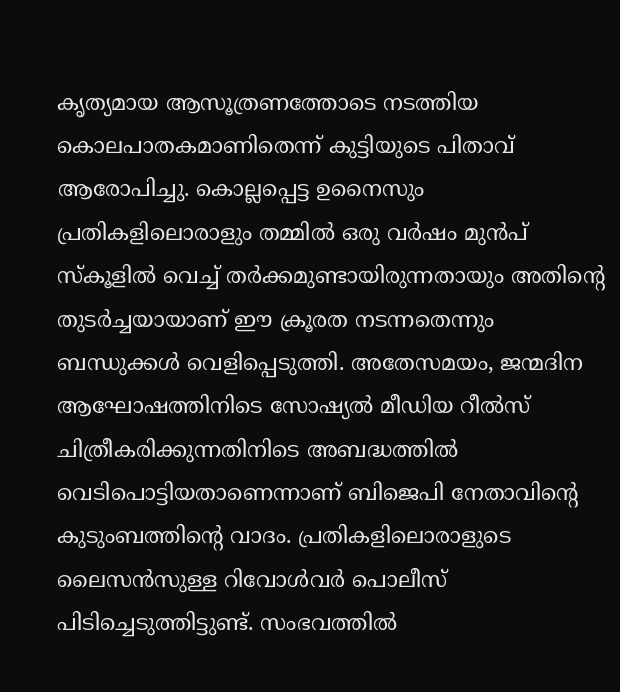കൃത്യമായ ആസൂത്രണത്തോടെ നടത്തിയ കൊലപാതകമാണിതെന്ന് കുട്ടിയുടെ പിതാവ് ആരോപിച്ചു. കൊല്ലപ്പെട്ട ഉനൈസും പ്രതികളിലൊരാളും തമ്മിൽ ഒരു വർഷം മുൻപ് സ്കൂളിൽ വെച്ച് തർക്കമുണ്ടായിരുന്നതായും അതിന്റെ തുടർച്ചയായാണ് ഈ ക്രൂരത നടന്നതെന്നും ബന്ധുക്കൾ വെളിപ്പെടുത്തി. അതേസമയം, ജന്മദിന ആഘോഷത്തിനിടെ സോഷ്യൽ മീഡിയ റീൽസ് ചിത്രീകരിക്കുന്നതിനിടെ അബദ്ധത്തിൽ വെടിപൊട്ടിയതാണെന്നാണ് ബിജെപി നേതാവിന്റെ കുടുംബത്തിന്റെ വാദം. പ്രതികളിലൊരാളുടെ ലൈസൻസുള്ള റിവോൾവർ പൊലീസ് പിടിച്ചെടുത്തിട്ടുണ്ട്. സംഭവത്തിൽ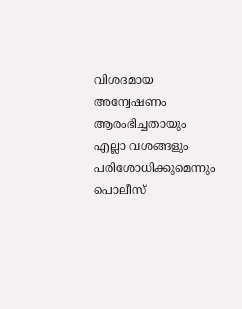വിശദമായ അന്വേഷണം ആരംഭിച്ചതായും എല്ലാ വശങ്ങളും പരിശോധിക്കുമെന്നും പൊലീസ്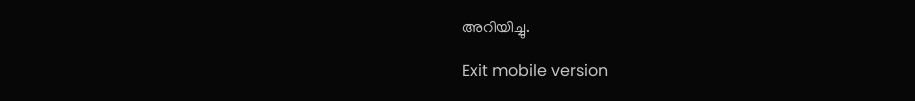അറിയിച്ചു.

Exit mobile version